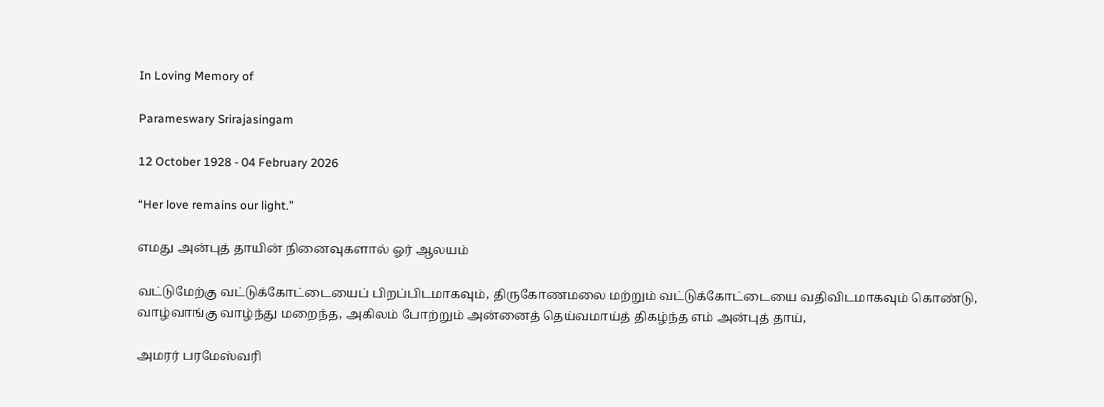In Loving Memory of

Parameswary Srirajasingam

12 October 1928 - 04 February 2026

“Her love remains our light.”

எமது அன்புத் தாயின் நினைவுகளால் ஓர் ஆலயம்

வட்டுமேற்கு வட்டுக்கோட்டையைப் பிறப்பிடமாகவும், திருகோணமலை மற்றும் வட்டுக்கோட்டையை வதிவிடமாகவும் கொண்டு, வாழ்வாங்கு வாழ்ந்து மறைந்த, அகிலம் போற்றும் அன்னைத் தெய்வமாய்த் திகழ்ந்த எம் அன்புத் தாய்,

அமரர் பரமேஸ்வரி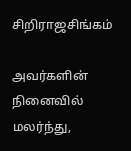சிறிராஜசிங்கம்

அவர்களின் நினைவில் மலர்ந்து,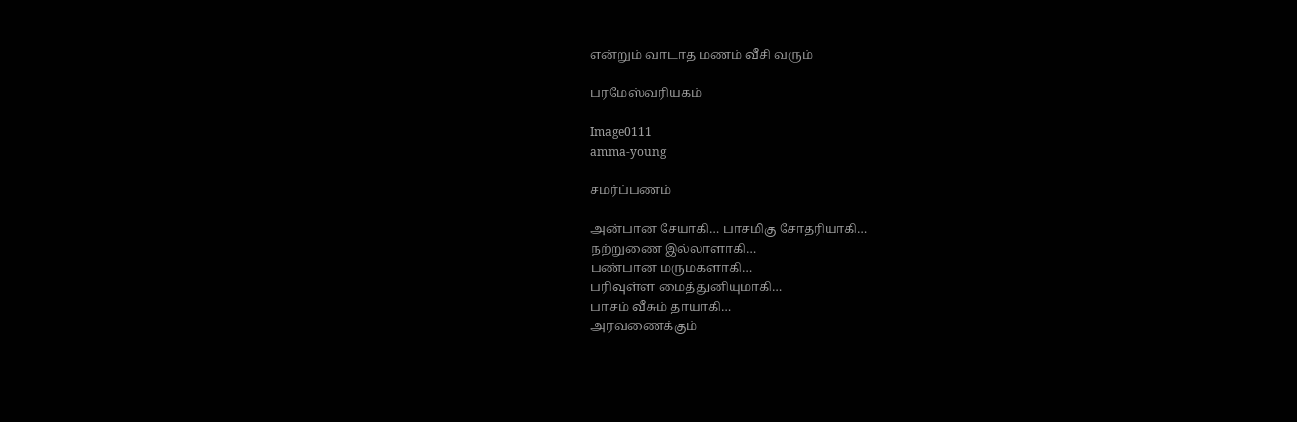என்றும் வாடாத மணம் வீசி வரும்

பரமேஸ்வரியகம்

Image0111
amma-young

சமர்ப்பணம்

அன்பான சேயாகி… பாசமிகு சோதரியாகி…
நற்றுணை இல்லாளாகி…
பண்பான மருமகளாகி…
பரிவுள்ள மைத்துனியுமாகி…
பாசம் வீசும் தாயாகி…
அரவணைக்கும்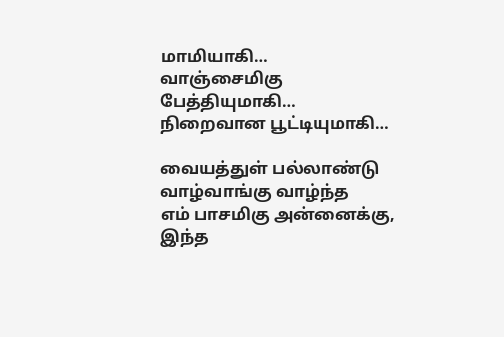மாமியாகி…
வாஞ்சைமிகு பேத்தியுமாகி…
நிறைவான பூட்டியுமாகி…

வையத்துள் பல்லாண்டு வாழ்வாங்கு வாழ்ந்த
எம் பாசமிகு அன்னைக்கு,
இந்த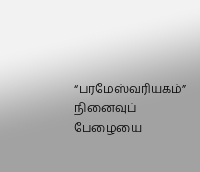“பரமேஸ்வரியகம்”
நினைவுப் பேழையை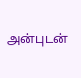அன்புடன்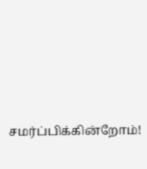சமர்ப்பிக்கின்றோம்!